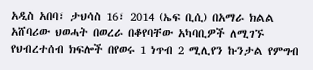አዲስ አበባ፣ ታህሳስ 16፣ 2014 (ኤፍ ቢሲ) በአማራ ክልል አሸባሪው ህወሓት በወረራ በቆየባቸው አካባቢዎች ለሚገኙ የህብረተሰብ ክፍሎች በየወሩ 1 ነጥብ 2 ሚሊየን ኩንታል የምግብ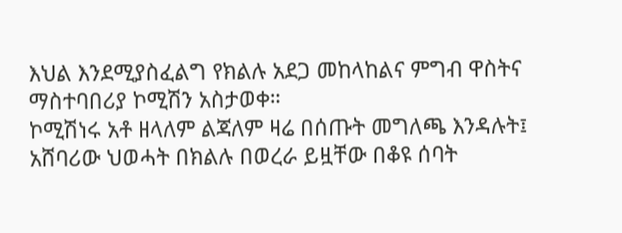እህል እንደሚያስፈልግ የክልሉ አደጋ መከላከልና ምግብ ዋስትና ማስተባበሪያ ኮሚሽን አስታወቀ።
ኮሚሽነሩ አቶ ዘላለም ልጃለም ዛሬ በሰጡት መግለጫ እንዳሉት፤ አሸባሪው ህወሓት በክልሉ በወረራ ይዟቸው በቆዩ ሰባት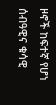ዞኖች ከፍተኛ የሆነ ሰብዓዊና ቁሳዊ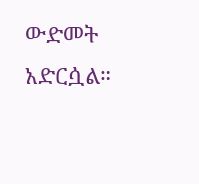ውድመት አድርሷል።